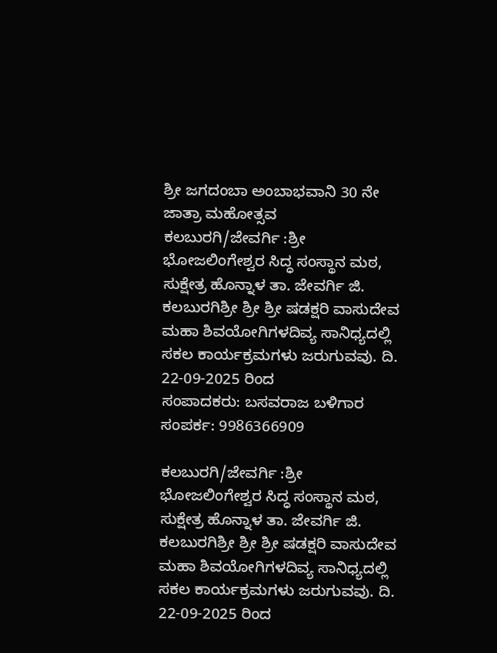ಶ್ರೀ ಜಗದಂಬಾ ಅಂಬಾಭವಾನಿ 30 ನೇ ಜಾತ್ರಾ ಮಹೋತ್ಸವ
ಕಲಬುರಗಿ/ಜೇವರ್ಗಿ :ಶ್ರೀ ಭೋಜಲಿಂಗೇಶ್ವರ ಸಿದ್ಧ ಸಂಸ್ಥಾನ ಮಠ, ಸುಕ್ಷೇತ್ರ ಹೊನ್ನಾಳ ತಾ. ಜೇವರ್ಗಿ ಜಿ. ಕಲಬುರಗಿಶ್ರೀ ಶ್ರೀ ಶ್ರೀ ಷಡಕ್ಷರಿ ವಾಸುದೇವ ಮಹಾ ಶಿವಯೋಗಿಗಳದಿವ್ಯ ಸಾನಿಧ್ಯದಲ್ಲಿ ಸಕಲ ಕಾರ್ಯಕ್ರಮಗಳು ಜರುಗುವವು. ದಿ. 22-09-2025 ರಿಂದ
ಸಂಪಾದಕರು: ಬಸವರಾಜ ಬಳಿಗಾರ
ಸಂಪರ್ಕ: 9986366909

ಕಲಬುರಗಿ/ಜೇವರ್ಗಿ :ಶ್ರೀ ಭೋಜಲಿಂಗೇಶ್ವರ ಸಿದ್ಧ ಸಂಸ್ಥಾನ ಮಠ, ಸುಕ್ಷೇತ್ರ ಹೊನ್ನಾಳ ತಾ. ಜೇವರ್ಗಿ ಜಿ. ಕಲಬುರಗಿಶ್ರೀ ಶ್ರೀ ಶ್ರೀ ಷಡಕ್ಷರಿ ವಾಸುದೇವ ಮಹಾ ಶಿವಯೋಗಿಗಳದಿವ್ಯ ಸಾನಿಧ್ಯದಲ್ಲಿ ಸಕಲ ಕಾರ್ಯಕ್ರಮಗಳು ಜರುಗುವವು. ದಿ. 22-09-2025 ರಿಂದ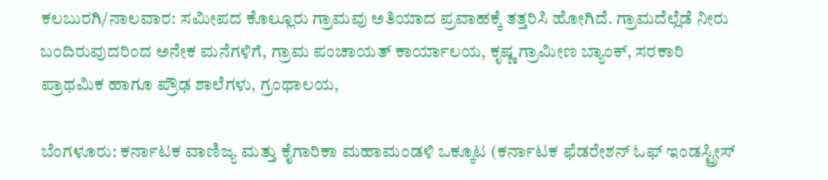ಕಲಬುರಗಿ/ನಾಲವಾರ: ಸಮೀಪದ ಕೊಲ್ಲೂರು ಗ್ರಾಮವು ಅತಿಯಾದ ಪ್ರವಾಹಕ್ಕೆ ತತ್ತರಿಸಿ ಹೋಗಿದೆ. ಗ್ರಾಮದೆಲ್ಲೆಡೆ ನೀರು ಬಂದಿರುವುದರಿಂದ ಅನೇಕ ಮನೆಗಳಿಗೆ, ಗ್ರಾಮ ಪಂಚಾಯತ್ ಕಾರ್ಯಾಲಯ, ಕೃಷ್ಣ ಗ್ರಾಮೀಣ ಬ್ಯಾಂಕ್, ಸರಕಾರಿ ಪ್ರಾಥಮಿಕ ಹಾಗೂ ಪ್ರೌಢ ಶಾಲೆಗಳು, ಗ್ರಂಥಾಲಯ,

ಬೆಂಗಳೂರು: ಕರ್ನಾಟಕ ವಾಣಿಜ್ಯ ಮತ್ತು ಕೈಗಾರಿಕಾ ಮಹಾಮಂಡಳಿ ಒಕ್ಕೂಟ (ಕರ್ನಾಟಕ ಫೆಡರೇಶನ್ ಓಫ್ ಇಂಡಸ್ಟ್ರೀಸ್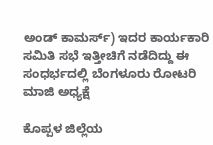ಅಂಡ್ ಕಾಮರ್ಸ್) ಇದರ ಕಾರ್ಯಕಾರಿ ಸಮಿತಿ ಸಭೆ ಇತ್ತೀಚಿಗೆ ನಡೆದಿದ್ದು ಈ ಸಂಧರ್ಭದಲ್ಲಿ ಬೆಂಗಳೂರು ರೋಟರಿ ಮಾಜಿ ಅಧ್ಯಕ್ಷೆ

ಕೊಪ್ಪಳ ಜಿಲ್ಲೆಯ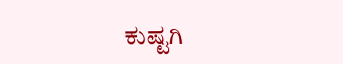ಕುಷ್ಟಗಿ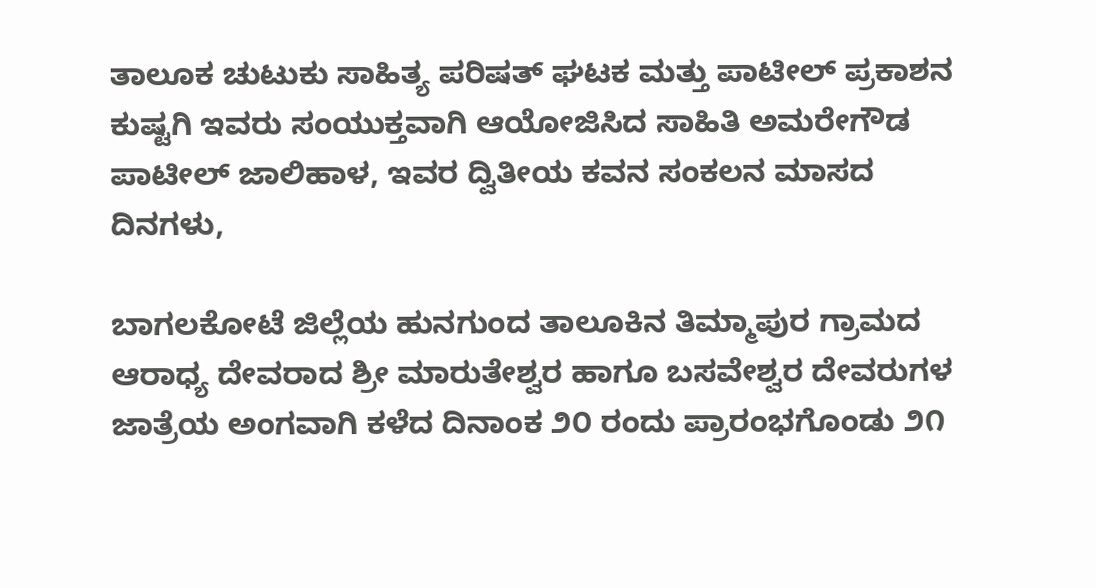ತಾಲೂಕ ಚುಟುಕು ಸಾಹಿತ್ಯ ಪರಿಷತ್ ಘಟಕ ಮತ್ತು ಪಾಟೀಲ್ ಪ್ರಕಾಶನ ಕುಷ್ಟಗಿ ಇವರು ಸಂಯುಕ್ತವಾಗಿ ಆಯೋಜಿಸಿದ ಸಾಹಿತಿ ಅಮರೇಗೌಡ ಪಾಟೀಲ್ ಜಾಲಿಹಾಳ, ಇವರ ದ್ವಿತೀಯ ಕವನ ಸಂಕಲನ ಮಾಸದ ದಿನಗಳು,

ಬಾಗಲಕೋಟೆ ಜಿಲ್ಲೆಯ ಹುನಗುಂದ ತಾಲೂಕಿನ ತಿಮ್ಮಾಪುರ ಗ್ರಾಮದ ಆರಾಧ್ಯ ದೇವರಾದ ಶ್ರೀ ಮಾರುತೇಶ್ವರ ಹಾಗೂ ಬಸವೇಶ್ವರ ದೇವರುಗಳ ಜಾತ್ರೆಯ ಅಂಗವಾಗಿ ಕಳೆದ ದಿನಾಂಕ ೨೦ ರಂದು ಪ್ರಾರಂಭಗೊಂಡು ೨೧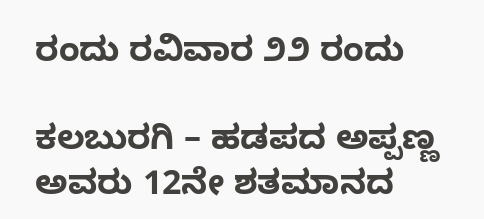ರಂದು ರವಿವಾರ ೨೨ ರಂದು

ಕಲಬುರಗಿ – ಹಡಪದ ಅಪ್ಪಣ್ಣ ಅವರು 12ನೇ ಶತಮಾನದ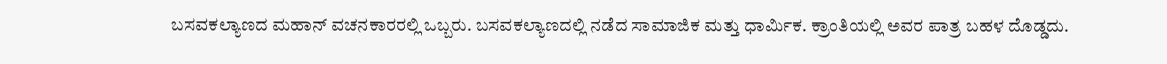ಬಸವಕಲ್ಯಾಣದ ಮಹಾನ್ ವಚನಕಾರರಲ್ಲಿ ಒಬ್ಬರು. ಬಸವಕಲ್ಯಾಣದಲ್ಲಿ ನಡೆದ ಸಾಮಾಜಿಕ ಮತ್ತು ಧಾರ್ಮಿಕ. ಕ್ರಾಂತಿಯಲ್ಲಿ ಅವರ ಪಾತ್ರ ಬಹಳ ದೊಡ್ಡದು.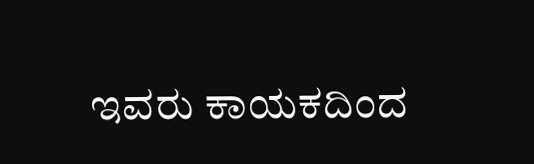ಇವರು ಕಾಯಕದಿಂದ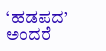‘ಹಡಪದ’ ಅಂದರೆ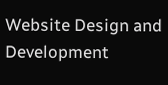Website Design and Development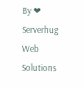By ❤ Serverhug Web Solutions